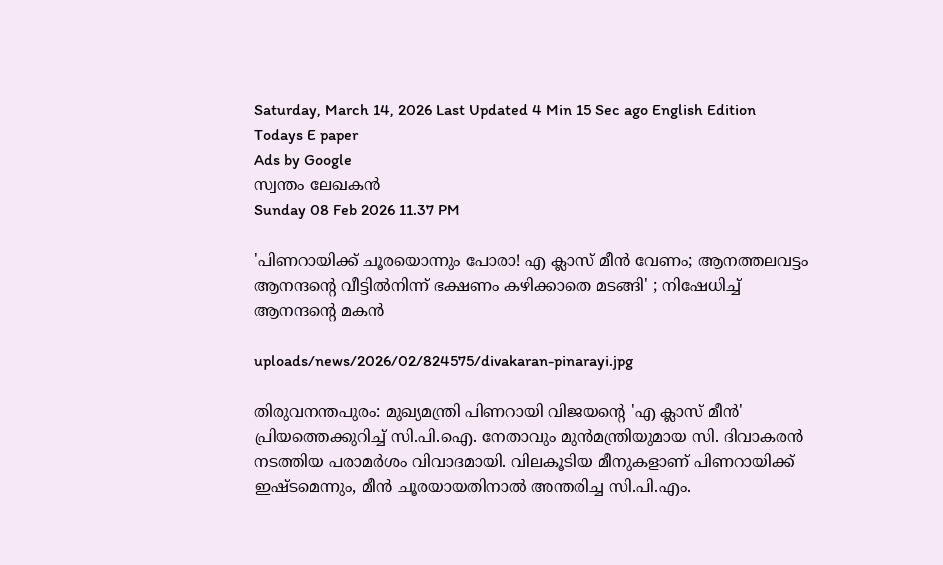Saturday, March 14, 2026 Last Updated 4 Min 15 Sec ago English Edition
Todays E paper
Ads by Google
സ്വന്തം ലേഖകന്‍
Sunday 08 Feb 2026 11.37 PM

'പിണറായിക്ക്‌ ചൂരയൊന്നും പോരാ! എ ക്ലാസ് മീന്‍ വേണം; ആനത്തലവട്ടം ആനന്ദന്റെ വീട്ടില്‍നിന്ന് ഭക്ഷണം കഴിക്കാതെ മടങ്ങി' ; നിഷേധിച്ച് ആനന്ദന്റെ മകന്‍

uploads/news/2026/02/824575/divakaran-pinarayi.jpg

തിരുവനന്തപുരം: മുഖ്യമന്ത്രി പിണറായി വിജയന്റെ 'എ ക്ലാസ്‌ മീന്‍' പ്രിയത്തെക്കുറിച്ച്‌ സി.പി.ഐ. നേതാവും മുന്‍മന്ത്രിയുമായ സി. ദിവാകരന്‍ നടത്തിയ പരാമര്‍ശം വിവാദമായി. വിലകൂടിയ മീനുകളാണ്‌ പിണറായിക്ക്‌ ഇഷ്‌ടമെന്നും, മീന്‍ ചൂരയായതിനാല്‍ അന്തരിച്ച സി.പി.എം.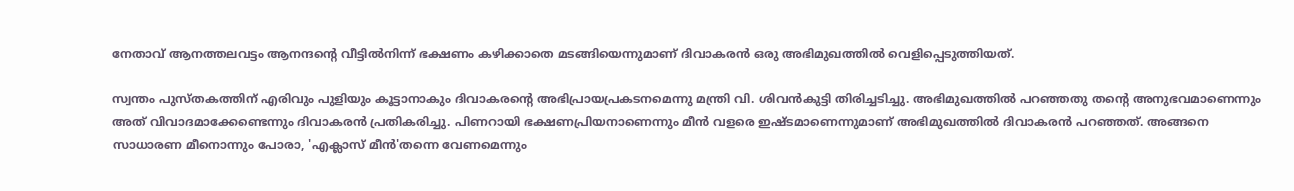നേതാവ്‌ ആനത്തലവട്ടം ആനന്ദന്റെ വീട്ടില്‍നിന്ന്‌ ഭക്ഷണം കഴിക്കാതെ മടങ്ങിയെന്നുമാണ്‌ ദിവാകരന്‍ ഒരു അഭിമുഖത്തില്‍ വെളിപ്പെടുത്തിയത്‌.

സ്വന്തം പുസ്‌തകത്തിന്‌ എരിവും പുളിയും കൂട്ടാനാകും ദിവാകരന്റെ അഭിപ്രായപ്രകടനമെന്നു മന്ത്രി വി. ശിവന്‍കുട്ടി തിരിച്ചടിച്ചു. അഭിമുഖത്തില്‍ പറഞ്ഞതു തന്റെ അനുഭവമാണെന്നും അത്‌ വിവാദമാക്കേണ്ടെന്നും ദിവാകരന്‍ പ്രതികരിച്ചു. പിണറായി ഭക്ഷണപ്രിയനാണെന്നും മീന്‍ വളരെ ഇഷ്‌ടമാണെന്നുമാണ്‌ അഭിമുഖത്തില്‍ ദിവാകരന്‍ പറഞ്ഞത്‌. അങ്ങനെ സാധാരണ മീനൊന്നും പോരാ, 'എക്ലാസ്‌ മീന്‍'തന്നെ വേണമെന്നും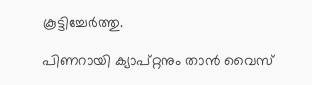കൂട്ടിച്ചേര്‍ത്തു.

പിണറായി ക്യാപ്‌റ്റനും താന്‍ വൈസ്‌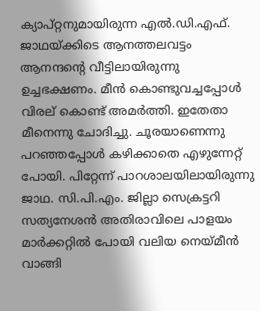ക്യാപ്‌റ്റനുമായിരുന്ന എല്‍.ഡി.എഫ്‌. ജാഥയ്‌ക്കിടെ ആനത്തലവട്ടം ആനന്ദന്റെ വീട്ടിലായിരുന്നു ഉച്ചഭക്ഷണം. മീന്‍ കൊണ്ടുവച്ചപ്പോള്‍ വിരല്‌ കൊണ്ട്‌ അമര്‍ത്തി. ഇതേതാ മീനെന്നു ചോദിച്ചു. ചൂരയാണെന്നു പറഞ്ഞപ്പോള്‍ കഴിക്കാതെ എഴുന്നേറ്റ്‌ പോയി. പിറ്റേന്ന്‌ പാറശാലയിലായിരുന്നു ജാഥ. സി.പി.എം. ജില്ലാ സെക്രട്ടറി സത്യനേശന്‍ അതിരാവിലെ പാളയം മാര്‍ക്കറ്റില്‍ പോയി വലിയ നെയ്‌മീന്‍ വാങ്ങി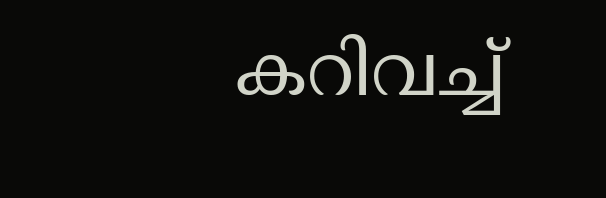കറിവച്ച്‌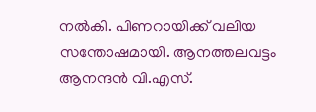നല്‍കി. പിണറായിക്ക്‌ വലിയ സന്തോഷമായി. ആനത്തലവട്ടം ആനന്ദന്‍ വി.എസ്‌.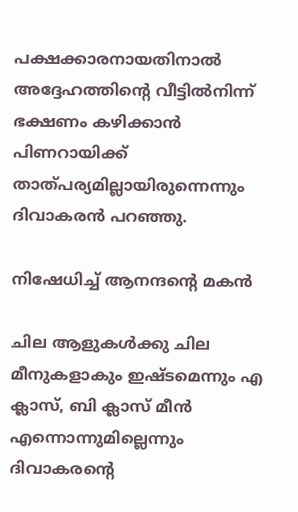പക്ഷക്കാരനായതിനാല്‍ അദ്ദേഹത്തിന്റെ വീട്ടില്‍നിന്ന്‌ ഭക്ഷണം കഴിക്കാന്‍ പിണറായിക്ക്‌ താത്‌പര്യമില്ലായിരുന്നെന്നും ദിവാകരന്‍ പറഞ്ഞു.

നിഷേധിച്ച് ആനന്ദന്റെ മകന്‍

ചില ആളുകള്‍ക്കു ചില മീനുകളാകും ഇഷ്ടമെന്നും എ ക്ലാസ്, ബി ക്ലാസ് മീന്‍ എന്നൊന്നുമില്ലെന്നും ദിവാകരന്റെ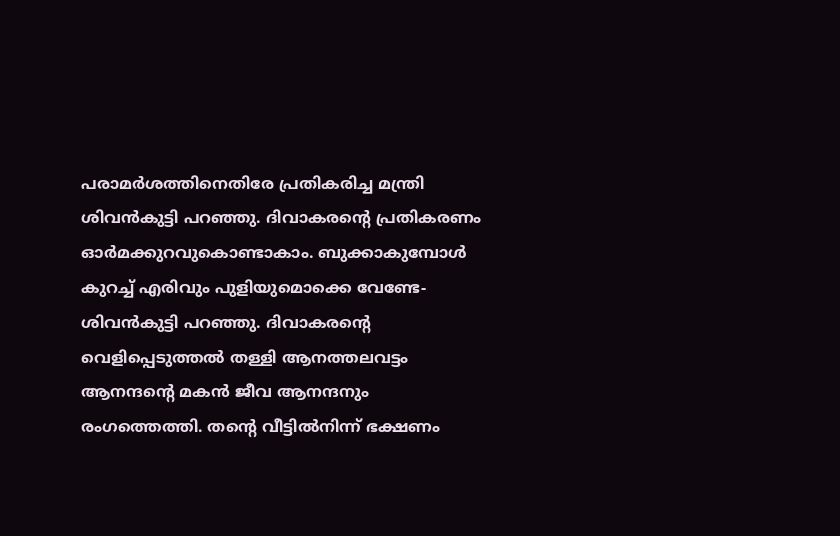പരാമര്‍ശത്തിനെതിരേ പ്രതികരിച്ച മന്ത്രി ശിവന്‍കുട്ടി പറഞ്ഞു. ദിവാകരന്റെ പ്രതികരണം ഓര്‍മക്കുറവുകൊണ്ടാകാം. ബുക്കാകുമ്പോള്‍ കുറച്ച് എരിവും പുളിയുമൊക്കെ വേണ്ടേ- ശിവന്‍കുട്ടി പറഞ്ഞു. ദിവാകരന്റെ വെളിപ്പെടുത്തല്‍ തള്ളി ആനത്തലവട്ടം ആനന്ദന്റെ മകന്‍ ജീവ ആനന്ദനും രംഗത്തെത്തി. തന്റെ വീട്ടില്‍നിന്ന് ഭക്ഷണം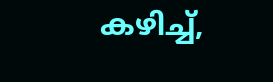കഴിച്ച്,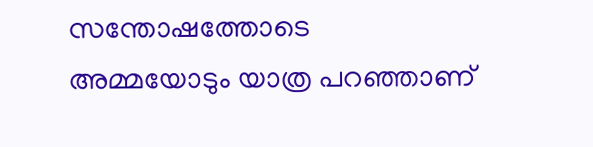സന്തോഷത്തോടെ അമ്മയോടും യാത്ര പറഞ്ഞാണ്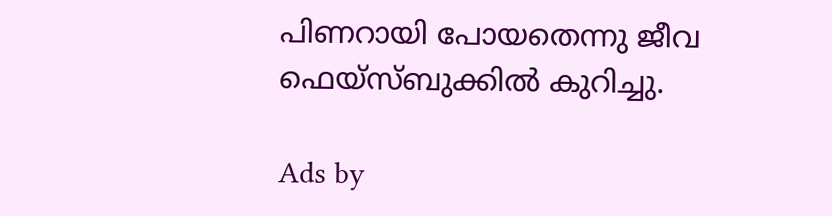പിണറായി പോയതെന്നു ജീവ ഫെയ്‌സ്ബുക്കില്‍ കുറിച്ചു.

Ads by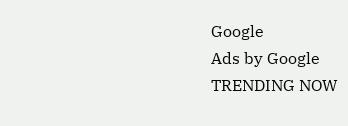Google
Ads by Google
TRENDING NOW